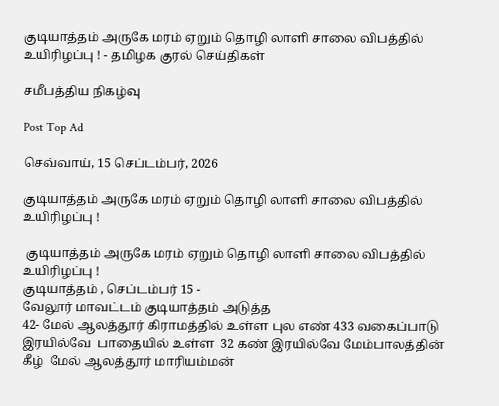குடியாத்தம் அருகே மரம் ஏறும் தொழி லாளி சாலை விபத்தில் உயிரிழப்பு ! - தமிழக குரல் செய்திகள்

சமீபத்திய நிகழ்வு

Post Top Ad

செவ்வாய், 15 செப்டம்பர், 2026

குடியாத்தம் அருகே மரம் ஏறும் தொழி லாளி சாலை விபத்தில் உயிரிழப்பு !

 குடியாத்தம் அருகே மரம் ஏறும் தொழி லாளி சாலை விபத்தில் உயிரிழப்பு !
குடியாத்தம் , செப்டம்பர் 15 -
வேலூர் மாவட்டம் குடியாத்தம் அடுத்த
42- மேல் ஆலத்தூர் கிராமத்தில் உள்ள புல எண் 433 வகைப்பாடு இரயில்வே  பாதையில் உள்ள  32 கண் இரயில்வே மேம்பாலத்தின் கீழ்  மேல் ஆலத்தூர் மாரியம்மன்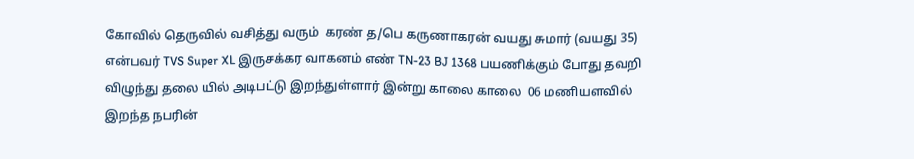கோவில் தெருவில் வசித்து வரும்  கரண் த/பெ கருணாகரன் வயது சுமார் (வயது 35)   என்பவர் TVS Super XL இருசக்கர வாகனம் எண் TN-23 BJ 1368 பயணிக்கும் போது தவறி விழுந்து தலை யில் அடிபட்டு இறந்துள்ளார் இன்று காலை காலை  06 மணியளவில் இறந்த நபரின்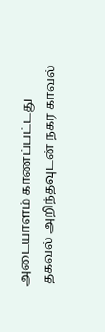அடையாளம் காணப்பட்டது
 தகவல் அறிந்தவுடன் நகர காவல்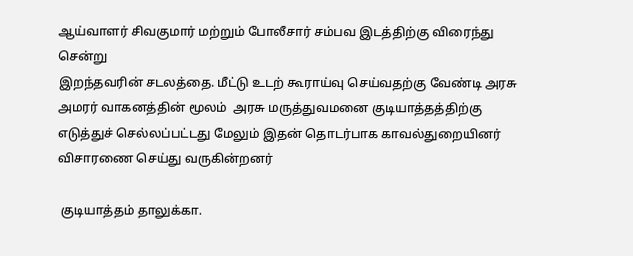ஆய்வாளர் சிவகுமார் மற்றும் போலீசார் சம்பவ இடத்திற்கு விரைந்து சென்று
இறந்தவரின் சடலத்தை. மீட்டு உடற் கூராய்வு செய்வதற்கு வேண்டி அரசு அமரர் வாகனத்தின் மூலம்  அரசு மருத்துவமனை குடியாத்தத்திற்கு எடுத்துச் செல்லப்பட்டது மேலும் இதன் தொடர்பாக காவல்துறையினர் விசாரணை செய்து வருகின்றனர்

 குடியாத்தம் தாலுக்கா.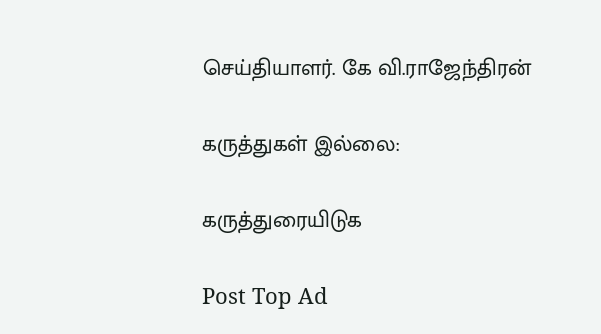செய்தியாளர். கே வி.ராஜேந்திரன்

கருத்துகள் இல்லை:

கருத்துரையிடுக

Post Top Ad